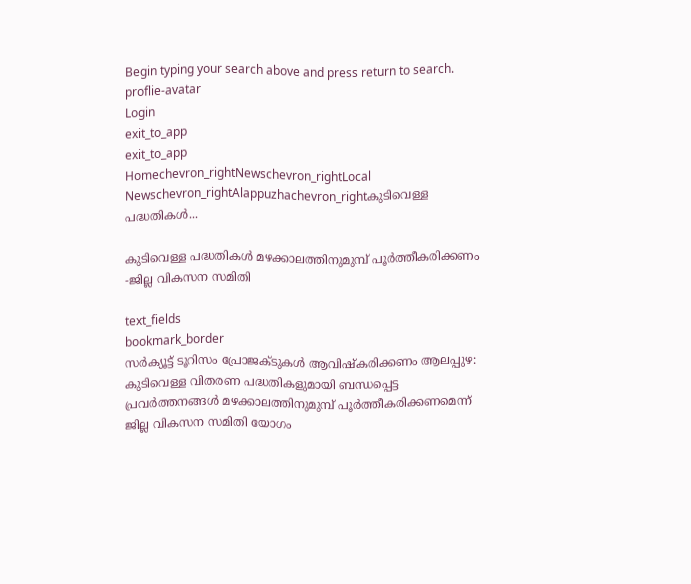Begin typing your search above and press return to search.
proflie-avatar
Login
exit_to_app
exit_to_app
Homechevron_rightNewschevron_rightLocal Newschevron_rightAlappuzhachevron_rightകുടിവെള്ള പദ്ധതികൾ...

കുടിവെള്ള പദ്ധതികൾ മഴക്കാലത്തിനുമുമ്പ് പൂര്‍ത്തീകരിക്കണം -ജില്ല വികസന സമിതി

text_fields
bookmark_border
സര്‍ക്യൂട്ട് ടൂറിസം പ്രോജക്ടുകള്‍ ആവിഷ്കരിക്കണം ആലപ്പുഴ: കുടിവെള്ള വിതരണ പദ്ധതികളുമായി ബന്ധപ്പെട്ട പ്രവര്‍ത്തനങ്ങള്‍ മഴക്കാലത്തിനുമുമ്പ് പൂര്‍ത്തീകരിക്കണമെന്ന് ജില്ല വികസന സമിതി യോഗം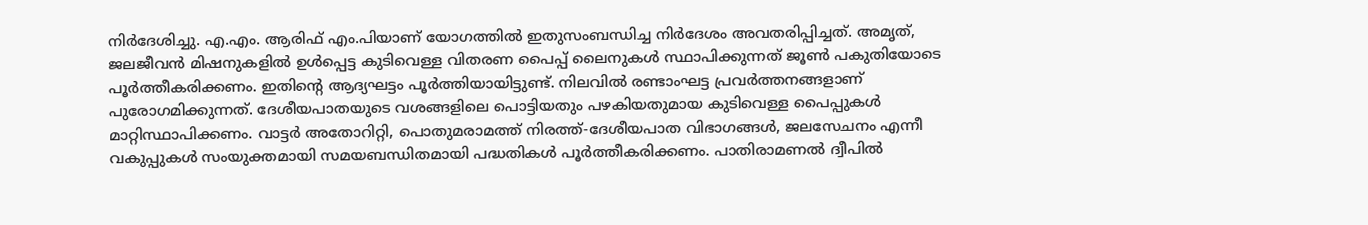നിര്‍ദേശിച്ചു. എ.എം. ആരിഫ് എം.പിയാണ് യോഗത്തില്‍ ഇതുസംബന്ധിച്ച നിര്‍ദേശം അവതരിപ്പിച്ചത്. അമൃത്, ജലജീവന്‍ മിഷനുകളില്‍ ഉള്‍പ്പെട്ട കുടിവെള്ള വിതരണ പൈപ്പ് ലൈനുകള്‍ സ്ഥാപിക്കുന്നത് ജൂൺ പകുതിയോടെ പൂര്‍ത്തീകരിക്കണം. ഇതിന്‍റെ ആദ്യഘട്ടം പൂര്‍ത്തിയായിട്ടുണ്ട്. നിലവില്‍ രണ്ടാംഘട്ട പ്രവർത്തനങ്ങളാണ് പുരോഗമിക്കുന്നത്. ദേശീയപാതയുടെ വശങ്ങളിലെ പൊട്ടിയതും പഴകിയതുമായ കുടിവെള്ള പൈപ്പുകള്‍ മാറ്റിസ്ഥാപിക്കണം. വാട്ടര്‍ അതോറിറ്റി, പൊതുമരാമത്ത് നിരത്ത്-ദേശീയപാത വിഭാഗങ്ങള്‍, ജലസേചനം എന്നീ വകുപ്പുകള്‍ സംയുക്തമായി സമയബന്ധിതമായി പദ്ധതികള്‍ പൂര്‍ത്തീകരിക്കണം. പാതിരാമണല്‍ ദ്വീപില്‍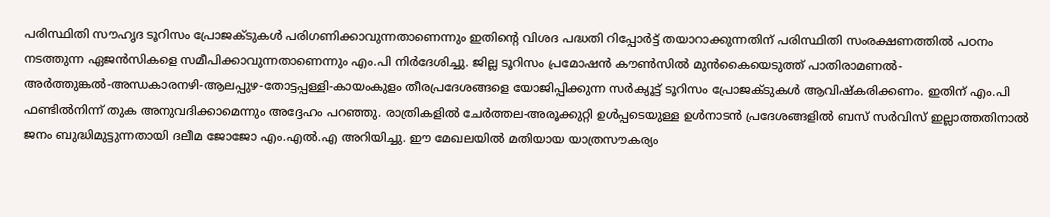പരിസ്ഥിതി സൗഹൃദ ടൂറിസം പ്രോജക്ടുകള്‍ പരിഗണിക്കാവുന്നതാണെന്നും ഇതിന്‍റെ വിശദ പദ്ധതി റിപ്പോര്‍ട്ട് തയാറാക്കുന്നതിന് പരിസ്ഥിതി സംരക്ഷണത്തില്‍ പഠനം നടത്തുന്ന ഏജന്‍സികളെ സമീപിക്കാവുന്നതാണെന്നും എം.പി നിര്‍ദേശിച്ചു. ജില്ല ടൂറിസം പ്രമോഷന്‍ കൗണ്‍സില്‍ മുന്‍കൈയെടുത്ത് പാതിരാമണല്‍- അര്‍ത്തുങ്കല്‍-അന്ധകാരനഴി-ആലപ്പുഴ-തോട്ടപ്പള്ളി-കായംകുളം തീരപ്രദേശങ്ങളെ യോജിപ്പിക്കുന്ന സര്‍ക്യൂട്ട് ടൂറിസം പ്രോജക്ടുകള്‍ ആവിഷ്കരിക്കണം. ഇതിന് എം.പി ഫണ്ടില്‍നിന്ന് തുക അനുവദിക്കാമെന്നും അദ്ദേഹം പറഞ്ഞു. രാത്രികളില്‍ ചേര്‍ത്തല-അരൂക്കുറ്റി ഉള്‍പ്പടെയുള്ള ഉള്‍നാടന്‍ പ്രദേശങ്ങളില്‍ ബസ് സര്‍വിസ് ഇല്ലാത്തതിനാല്‍ ജനം ബുദ്ധിമുട്ടുന്നതായി ദലീമ ജോജോ എം.എല്‍.എ അറിയിച്ചു. ഈ മേഖലയില്‍ മതിയായ യാത്രസൗകര്യം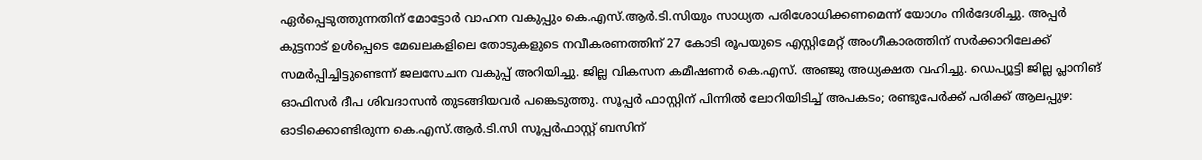ഏര്‍പ്പെടുത്തുന്നതിന് മോട്ടോര്‍ വാഹന വകുപ്പും കെ.എസ്.ആര്‍.ടി.സിയും സാധ്യത പരിശോധിക്കണമെന്ന് യോഗം നിര്‍ദേശിച്ചു. അപ്പര്‍ കുട്ടനാട് ഉള്‍പ്പെടെ മേഖലകളിലെ തോടുകളുടെ നവീകരണത്തിന് 27 കോടി രൂപയുടെ എസ്റ്റിമേറ്റ് അംഗീകാരത്തിന് സര്‍ക്കാറിലേക്ക് സമര്‍പ്പിച്ചിട്ടുണ്ടെന്ന് ജലസേചന വകുപ്പ് അറിയിച്ചു. ജില്ല വികസന കമീഷണര്‍ കെ.എസ്. അഞ്ജു അധ്യക്ഷത വഹിച്ചു. ഡെപ്യൂട്ടി ജില്ല പ്ലാനിങ് ഓഫിസര്‍ ദീപ ശിവദാസന്‍ തുടങ്ങിയവര്‍ പങ്കെടുത്തു. സൂപ്പർ ഫാസ്റ്റിന് പിന്നിൽ ലോറിയിടിച്ച് അപകടം; രണ്ടുപേർക്ക് പരിക്ക് ആലപ്പുഴ: ഓടിക്കൊണ്ടിരുന്ന കെ.എസ്.ആർ.ടി.സി സൂപ്പർഫാസ്റ്റ് ബസിന്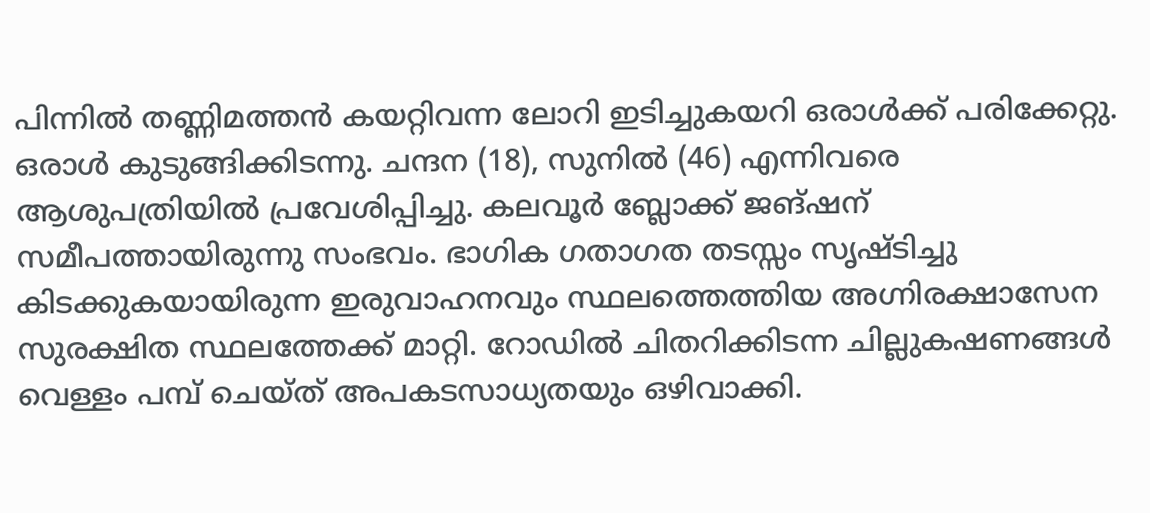പിന്നിൽ തണ്ണിമത്തൻ കയറ്റിവന്ന ലോറി ഇടിച്ചുകയറി ഒരാൾക്ക് പരിക്കേറ്റു. ഒരാൾ കുടുങ്ങിക്കിടന്നു. ചന്ദന (18), സുനിൽ (46) എന്നിവരെ ആശുപത്രിയിൽ പ്രവേശിപ്പിച്ചു. കലവൂർ ബ്ലോക്ക് ജങ്ഷന് സമീപത്തായിരുന്നു സംഭവം. ഭാഗിക ഗതാഗത തടസ്സം സൃഷ്ടിച്ചു കിടക്കുകയായിരുന്ന ഇരുവാഹനവും സ്ഥലത്തെത്തിയ അഗ്നിരക്ഷാസേന സുരക്ഷിത സ്ഥലത്തേക്ക് മാറ്റി. റോഡിൽ ചിതറിക്കിടന്ന ചില്ലുകഷണങ്ങൾ വെള്ളം പമ്പ് ചെയ്ത് അപകടസാധ്യതയും ഒഴിവാക്കി.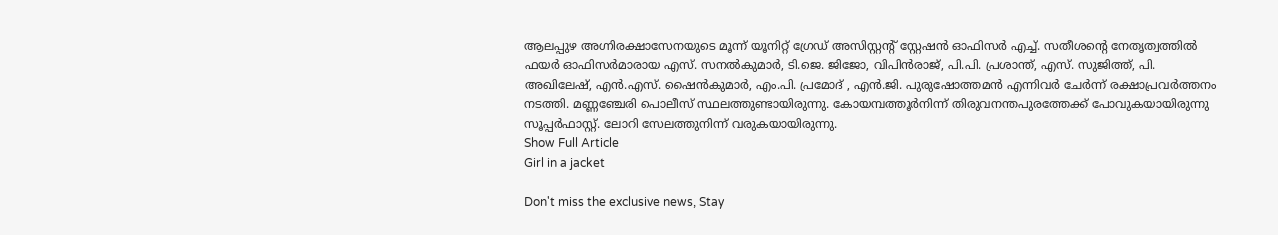ആലപ്പുഴ അഗ്നിരക്ഷാസേനയുടെ മൂന്ന് യൂനിറ്റ് ഗ്രേഡ് അസിസ്റ്റന്‍റ് സ്റ്റേഷൻ ഓഫിസർ എച്ച്. സതീശന്‍റെ നേതൃത്വത്തിൽ ഫയർ ഓഫിസർമാരായ എസ്. സനൽകുമാർ, ടി.ജെ. ജിജോ, വിപിൻരാജ്, പി.പി. പ്രശാന്ത്, എസ്. സുജിത്ത്, പി. അഖിലേഷ്, എൻ.എസ്. ഷൈൻകുമാർ, എം.പി. പ്രമോദ് , എൻ.ജി. പുരുഷോത്തമൻ എന്നിവർ ചേർന്ന് രക്ഷാപ്രവർത്തനം നടത്തി. മണ്ണഞ്ചേരി പൊലീസ് സ്ഥലത്തുണ്ടായിരുന്നു. കോയമ്പത്തൂർനിന്ന് തിരുവനന്തപുരത്തേക്ക് പോവുകയായിരുന്നു സൂപ്പർഫാസ്റ്റ്. ലോറി സേലത്തുനിന്ന് വരുകയായിരുന്നു.
Show Full Article
Girl in a jacket

Don't miss the exclusive news, Stay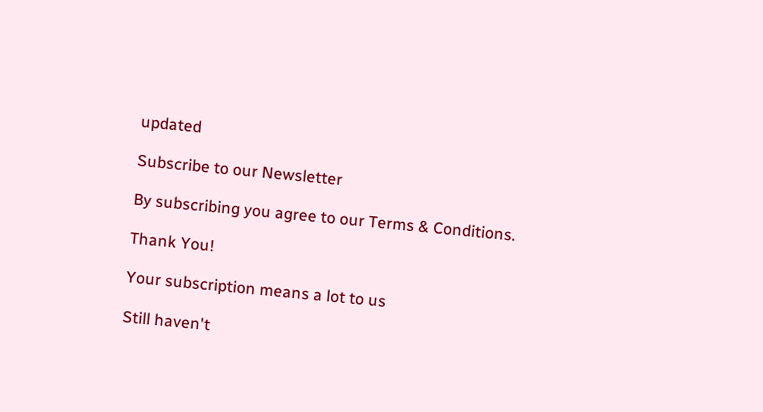updated

Subscribe to our Newsletter

By subscribing you agree to our Terms & Conditions.

Thank You!

Your subscription means a lot to us

Still haven't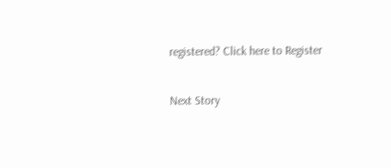registered? Click here to Register

Next Story